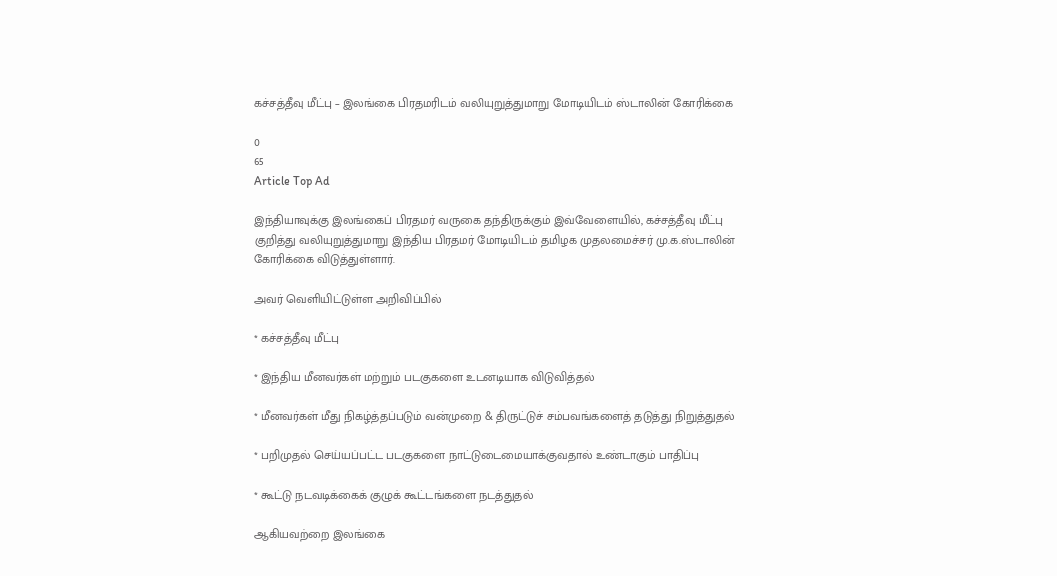கச்சத்தீவு மீட்பு – இலங்கை பிரதமரிடம் வலியுறுத்துமாறு மோடியிடம் ஸ்டாலின் கோரிக்கை

0
65
Article Top Ad

இந்தியாவுக்கு இலங்கைப் பிரதமர் வருகை தந்திருக்கும் இவ்வேளையில், கச்சத்தீவு மீட்பு குறித்து வலியுறுத்துமாறு இந்திய பிரதமர் மோடியிடம் தமிழக முதலமைச்சர் மு.க.ஸ்டாலின் கோரிக்கை விடுத்துள்ளார்.

அவர் வெளியிட்டுள்ள அறிவிப்பில்

* கச்சத்தீவு மீட்பு

* இந்திய மீனவர்கள் மற்றும் படகுகளை உடனடியாக விடுவித்தல்

* மீனவர்கள் மீது நிகழ்த்தப்படும் வன்முறை & திருட்டுச் சம்பவங்களைத் தடுத்து நிறுத்துதல்

* பறிமுதல் செய்யப்பட்ட படகுகளை நாட்டுடைமையாக்குவதால் உண்டாகும் பாதிப்பு

* கூட்டு நடவடிக்கைக் குழுக் கூட்டங்களை நடத்துதல்

ஆகியவற்றை இலங்கை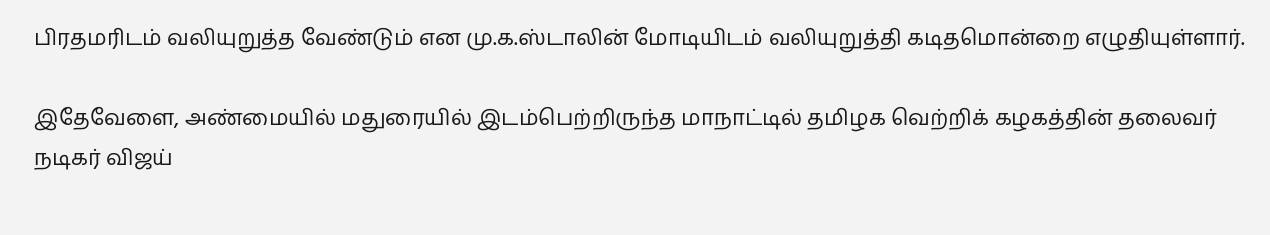பிரதமரிடம் வலியுறுத்த வேண்டும் என மு.க.ஸ்டாலின் மோடியிடம் வலியுறுத்தி கடிதமொன்றை எழுதியுள்ளார்.

இதேவேளை, அண்மையில் மதுரையில் இடம்பெற்றிருந்த மாநாட்டில் தமிழக வெற்றிக் கழகத்தின் தலைவர் நடிகர் விஜய்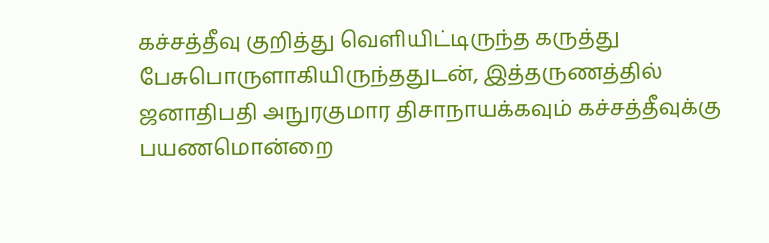கச்சத்தீவு குறித்து வெளியிட்டிருந்த கருத்து பேசுபொருளாகியிருந்ததுடன், இத்தருணத்தில் ஜனாதிபதி அநுரகுமார திசாநாயக்கவும் கச்சத்தீவுக்கு பயணமொன்றை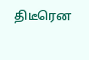திடீரென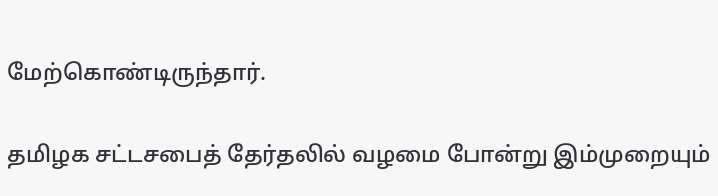மேற்கொண்டிருந்தார்.

தமிழக சட்டசபைத் தேர்தலில் வழமை போன்று இம்முறையும்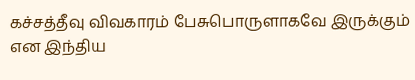கச்சத்தீவு விவகாரம் பேசுபொருளாகவே இருக்கும் என இந்திய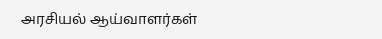அரசியல் ஆய்வாளர்கள்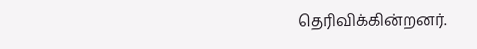தெரிவிக்கின்றனர்.